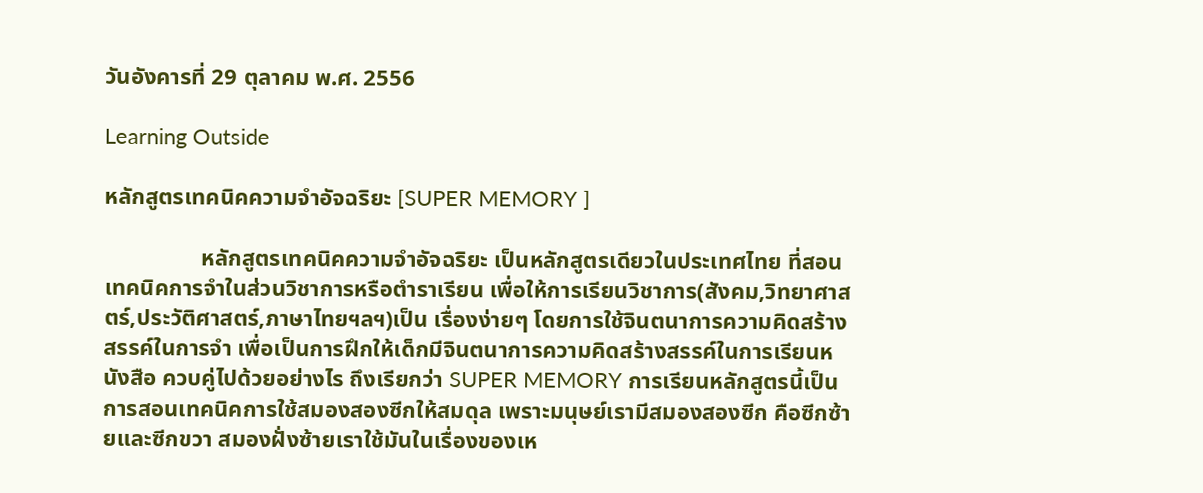วันอังคารที่ 29 ตุลาคม พ.ศ. 2556

Learning Outside

หลักสูตรเทคนิคความจำอัจฉริยะ [SUPER MEMORY ]

                 หลักสูตรเทคนิคความจำอัจฉริยะ เป็นหลักสูตรเดียวในประเทศไทย ที่สอนเทคนิคการจำในส่วนวิชาการหรือตำราเรียน เพื่อให้การเรียนวิชาการ(สังคม,วิทยาศาสตร์,ประวัติศาสตร์,ภาษาไทยฯลฯ)เป็น เรื่องง่ายๆ โดยการใช้จินตนาการความคิดสร้างสรรค์ในการจำ เพื่อเป็นการฝึกให้เด็กมีจินตนาการความคิดสร้างสรรค์ในการเรียนหนังสือ ควบคู่ไปด้วยอย่างไร ถึงเรียกว่า SUPER MEMORY การเรียนหลักสูตรนี้เป็นการสอนเทคนิคการใช้สมองสองซีกให้สมดุล เพราะมนุษย์เรามีสมองสองซีก คือซีกซ้ายและซีกขวา สมองฝั่งซ้ายเราใช้มันในเรื่องของเห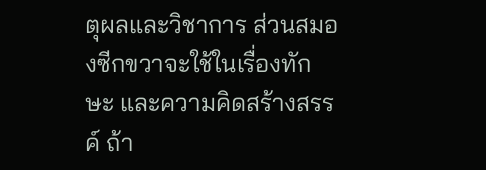ตุผลและวิชาการ ส่วนสมองซีกขวาจะใช้ในเรื่องทักษะ และความคิดสร้างสรรค์ ถ้า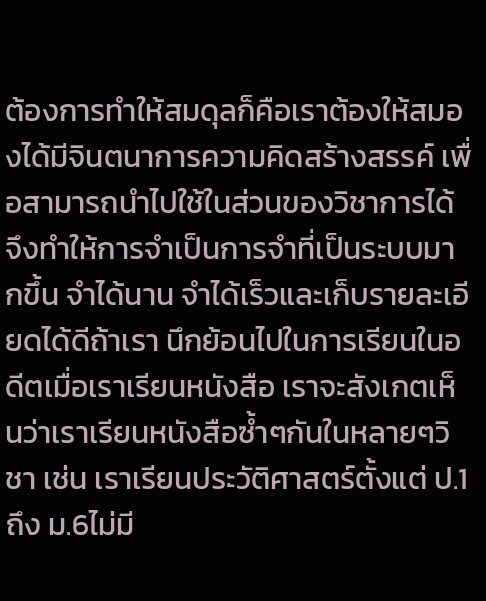ต้องการทำให้สมดุลก็คือเราต้องให้สมองได้มีจินตนาการความคิดสร้างสรรค์ เพื่อสามารถนำไปใช้ในส่วนของวิชาการได้ จึงทำให้การจำเป็นการจำที่เป็นระบบมากขึ้น จำได้นาน จำได้เร็วและเก็บรายละเอียดได้ดีถ้าเรา นึกย้อนไปในการเรียนในอดีตเมื่อเราเรียนหนังสือ เราจะสังเกตเห็นว่าเราเรียนหนังสือซ้ำๆกันในหลายๆวิชา เช่น เราเรียนประวัติศาสตร์ตั้งแต่ ป.1 ถึง ม.6ไม่มี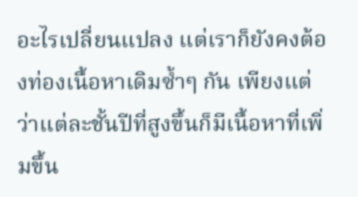อะไรเปลี่ยนแปลง แต่เราก็ยังคงต้องท่องเนื้อหาเดิมซ้ำๆ กัน เพียงแต่ว่าแต่ละชั้นปีที่สูงขึ้นก็มีเนื้อหาที่เพิ่มขึ้น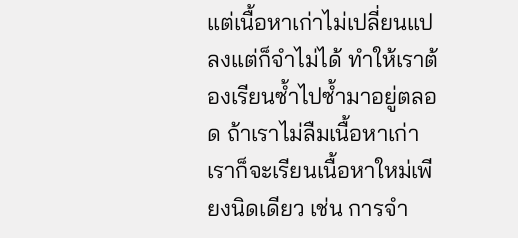แต่เนื้อหาเก่าไม่เปลี่ยนแปลงแต่ก็จำไม่ได้ ทำให้เราต้องเรียนซ้ำไปซ้ำมาอยู่ตลอด ถ้าเราไม่ลืมเนื้อหาเก่าเราก็จะเรียนเนื้อหาใหม่เพียงนิดเดียว เช่น การจำ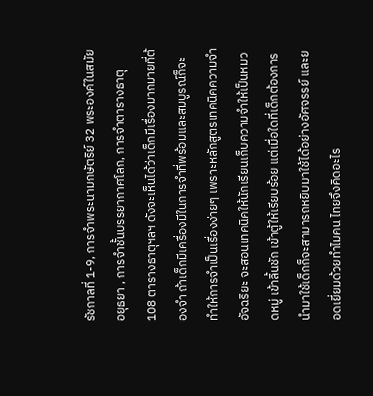รัชกาลที่ 1-9, การจำพระนามกษัตริย์ 32 พระองค์ในสมัยอยุธยา , การจำชั้นบรรยากาศโลก, การจำตารางธาตุ 108 ตารางธาตุฯลฯ ดังจะเห็นได้ว่าเด็กมีเรื่องมากมายที่ต้องจำ ถ้าเด็กมีเครื่องมีในการจำที่พร้อมและสมบูรณ์ก็จะทำให้การจำเป็นเรื่องง่ายๆ เพราะหลักสูตรเทคนิคความจำอัจฉริยะ จะสอนเทคนิคให้นักเรียนเก็บความจำให้เป็นหมวดหมู่ เข้าลิ้นชัก เข้าตู้ให้เรียบร้อย แต่เมื่อใดที่เด็กต้องการนำมาใช้เด็กก็จะสามารถหยิบมาใช้ได้อย่างอัศจรรย์ และยอดเยี่ยมด้วยทำไมคน ไทยจึงคิดอะไร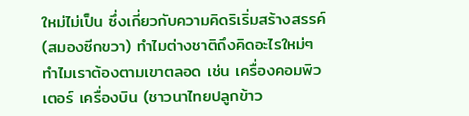ใหม่ไม่เป็น ซึ่งเกี่ยวกับความคิดริเริ่มสร้างสรรค์ (สมองซีกขวา) ทำไมต่างชาติถึงคิดอะไรใหม่ๆ ทำไมเราต้องตามเขาตลอด เช่น เครื่องคอมพิวเตอร์ เครื่องบิน (ชาวนาไทยปลูกข้าว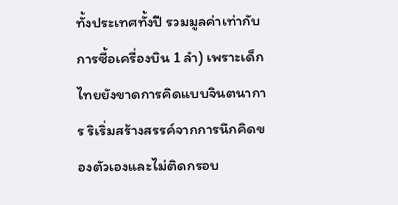ทั้งประเทศทั้งปี รวมมูลค่าเท่ากับ การซื้อเครื่องบิน 1 ลำ) เพราะเด็กไทยยังขาดการคิดแบบจินตนาการ ริเริ่มสร้างสรรค์จากการนึกคิดของตัวเองและไม่ติดกรอบ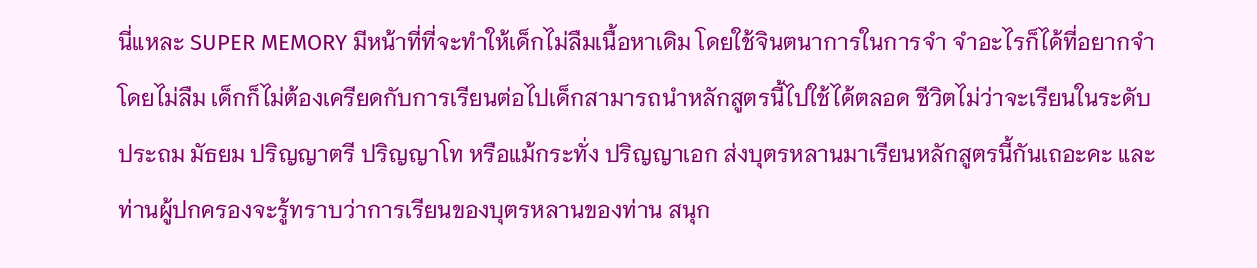นี่แหละ SUPER MEMORY มีหน้าที่ที่จะทำให้เด็กไม่ลืมเนื้อหาเดิม โดยใช้จินตนาการในการจำ จำอะไรก็ได้ที่อยากจำโดยไม่ลืม เด็กก็ไม่ต้องเครียดกับการเรียนต่อไปเด็กสามารถนำหลักสูตรนี้ไปใช้ได้ตลอด ชีวิตไม่ว่าจะเรียนในระดับประถม มัธยม ปริญญาตรี ปริญญาโท หรือแม้กระทั่ง ปริญญาเอก ส่งบุตรหลานมาเรียนหลักสูตรนี้กันเถอะคะ และท่านผู้ปกครองจะรู้ทราบว่าการเรียนของบุตรหลานของท่าน สนุก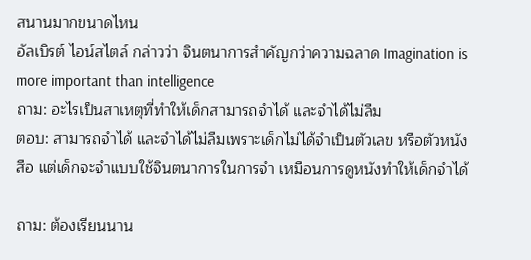สนานมากขนาดไหน
อัลเบิรต์ ไอน์สไตล์ กล่าวว่า จินตนาการสำคัญกว่าความฉลาด Imagination is more important than intelligence
ถาม: อะไรเป็นสาเหตุที่ทำให้เด็กสามารถจำได้ และจำได้ไม่ลืม
ตอบ: สามารถจำได้ และจำได้ไม่ลืมเพราะเด็กไม่ได้จำเป็นตัวเลข หรือตัวหนังสือ แต่เด็กจะจำแบบใช้จินตนาการในการจำ เหมือนการดูหนังทำให้เด็กจำได้

ถาม: ต้องเรียนนาน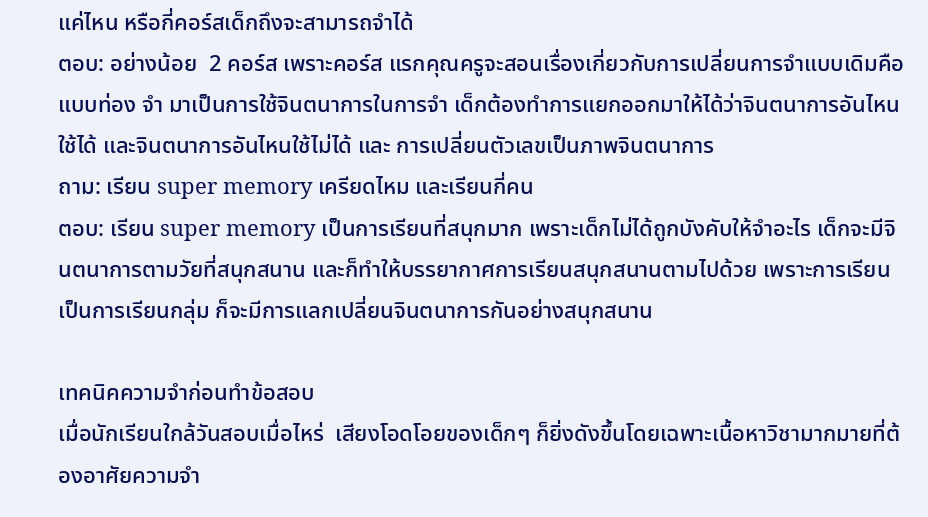แค่ไหน หรือกี่คอร์สเด็กถึงจะสามารถจำได้
ตอบ: อย่างน้อย  2 คอร์ส เพราะคอร์ส แรกคุณครูจะสอนเรื่องเกี่ยวกับการเปลี่ยนการจำแบบเดิมคือแบบท่อง จำ มาเป็นการใช้จินตนาการในการจำ เด็กต้องทำการแยกออกมาให้ได้ว่าจินตนาการอันไหนใช้ได้ และจินตนาการอันไหนใช้ไม่ได้ และ การเปลี่ยนตัวเลขเป็นภาพจินตนาการ
ถาม: เรียน super memory เครียดไหม และเรียนกี่คน
ตอบ: เรียน super memory เป็นการเรียนที่สนุกมาก เพราะเด็กไม่ได้ถูกบังคับให้จำอะไร เด็กจะมีจินตนาการตามวัยที่สนุกสนาน และก็ทำให้บรรยากาศการเรียนสนุกสนานตามไปด้วย เพราะการเรียนเป็นการเรียนกลุ่ม ก็จะมีการแลกเปลี่ยนจินตนาการกันอย่างสนุกสนาน

เทคนิคความจำก่อนทำข้อสอบ
เมื่อนักเรียนใกล้วันสอบเมื่อไหร่  เสียงโอดโอยของเด็กๆ ก็ยิ่งดังขึ้นโดยเฉพาะเนื้อหาวิชามากมายที่ต้องอาศัยความจำ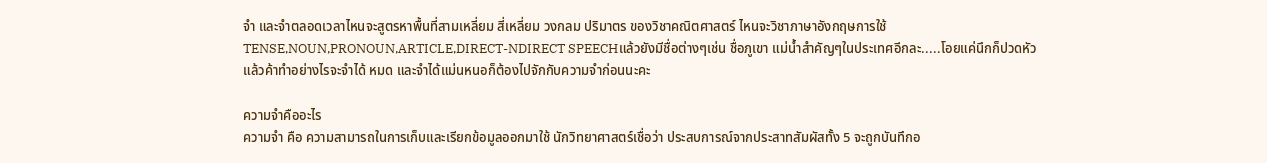จำ และจำตลอดเวลาไหนจะสูตรหาพื้นที่สามเหลี่ยม สี่เหลี่ยม วงกลม ปริมาตร ของวิชาคณิตศาสตร์ ไหนจะวิชาภาษาอังกฤษการใช้TENSE,NOUN,PRONOUN,ARTICLE,DIRECT-NDIRECT SPEECHแล้วยังมีชื่อต่างๆเช่น ชื่อภูเขา แม่น้ำสำคัญๆในประเทศอีกละ.....โอยแค่นึกก็ปวดหัวแล้วค้าทำอย่างไรจะจำได้ หมด และจำได้แม่นหนอก็ต้องไปจักกับความจำก่อนนะคะ

ความจำคืออะไร
ความจำ คือ ความสามารถในการเก็บและเรียกข้อมูลออกมาใช้ นักวิทยาศาสตร์เชื่อว่า ประสบการณ์จากประสาทสัมผัสทั้ง 5 จะถูกบันทึกอ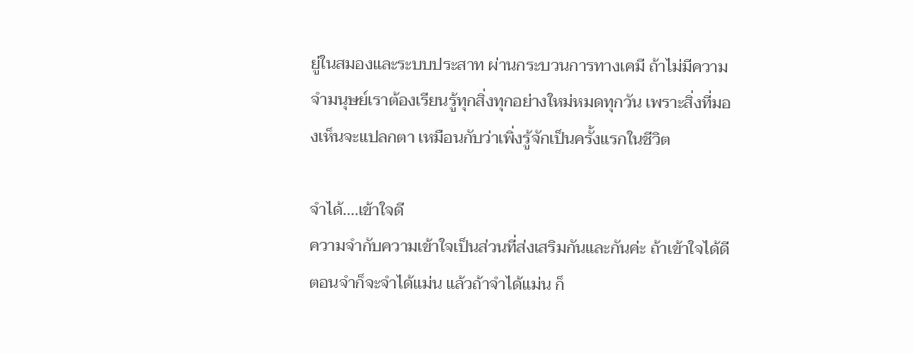ยู่ในสมองและระบบประสาท ผ่านกระบวนการทางเคมี ถ้าไม่มีความจำมนุษย์เราต้องเรียนรู้ทุกสิ่งทุกอย่างใหม่หมดทุกวัน เพราะสิ่งที่มองเห็นจะแปลกตา เหมือนกับว่าเพิ่งรู้จักเป็นครั้งแรกในชีวิต

จำได้....เข้าใจดี
ความจำกับความเข้าใจเป็นส่วนที่ส่งเสริมกันและกันค่ะ ถ้าเข้าใจได้ดีตอนจำก็จะจำได้แม่น แล้วถ้าจำได้แม่น ก็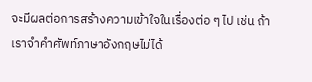จะมีผลต่อการสร้างความเข้าใจในเรื่องต่อ ๆ ไป เช่น ถ้าเราจำคำศัพท์ภาษาอังกฤษไม่ได้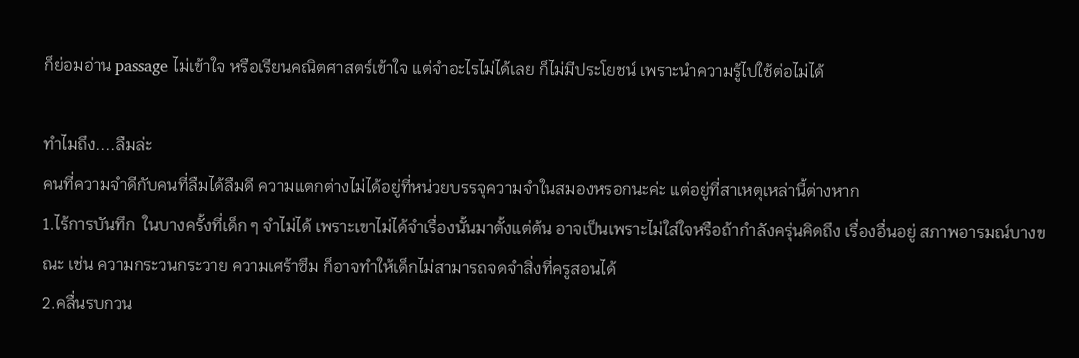ก็ย่อมอ่าน passage ไม่เข้าใจ หรือเรียนคณิตศาสตร์เข้าใจ แต่จำอะไรไม่ได้เลย ก็ไม่มีประโยชน์ เพราะนำความรู้ไปใช้ต่อไม่ได้

ทำไมถึง....ลืมล่ะ
คนที่ความจำดีกับคนที่ลืมได้ลืมดี ความแตกต่างไม่ได้อยู่ที่หน่วยบรรจุความจำในสมองหรอกนะค่ะ แต่อยู่ที่สาเหตุเหล่านี้ต่างหาก
1.ไร้การบันทึก  ในบางครั้งที่เด็ก ๆ จำไม่ได้ เพราะเขาไม่ได้จำเรื่องนั้นมาตั้งแต่ต้น อาจเป็นเพราะไม่ใส่ใจหรือถ้ากำลังครุ่นคิดถึง เรื่องอื่นอยู่ สภาพอารมณ์บางขณะ เช่น ความกระวนกระวาย ความเศร้าซึม ก็อาจทำให้เด็กไม่สามารถจดจำสิ่งที่ครูสอนได้
2.คลื่นรบกวน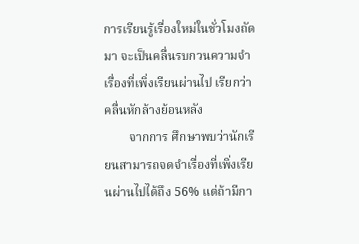การเรียนรู้เรื่องใหม่ในชั่วโมงถัดมา จะเป็นคลื่นรบกวนความจำเรื่องที่เพิ่งเรียนผ่านไป เรียกว่า คลื่นหักล้างย้อนหลัง
        จากการ ศึกษาพบว่านักเรียนสามารถจดจำเรื่องที่เพิ่งเรียนผ่านไปได้ถึง 56% แต่ถ้ามีกา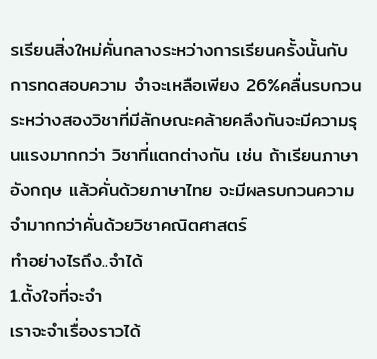รเรียนสิ่งใหม่คั่นกลางระหว่างการเรียนครั้งนั้นกับการทดสอบความ จำจะเหลือเพียง 26%คลื่นรบกวนระหว่างสองวิชาที่มีลักษณะคล้ายคลึงกันจะมีความรุนแรงมากกว่า วิชาที่แตกต่างกัน เช่น ถ้าเรียนภาษาอังกฤษ แล้วคั่นด้วยภาษาไทย จะมีผลรบกวนความจำมากกว่าคั่นด้วยวิชาคณิตศาสตร์
ทำอย่างไรถึง..จำได้
1.ตั้งใจที่จะจำ
เราจะจำเรื่องราวได้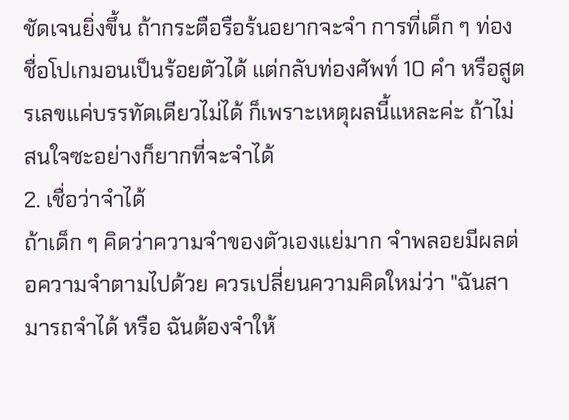ชัดเจนยิ่งขึ้น ถ้ากระตือรือร้นอยากจะจำ การที่เด็ก ๆ ท่องชื่อโปเกมอนเป็นร้อยตัวได้ แต่กลับท่องศัพท์ 10 คำ หรือสูตรเลขแค่บรรทัดเดียวไม่ได้ ก็เพราะเหตุผลนี้แหละค่ะ ถ้าไม่สนใจซะอย่างก็ยากที่จะจำได้
2. เชื่อว่าจำได้
ถ้าเด็ก ๆ คิดว่าความจำของตัวเองแย่มาก จำพลอยมีผลต่อความจำตามไปด้วย ควรเปลี่ยนความคิดใหม่ว่า "ฉันสามารถจำได้ หรือ ฉันต้องจำให้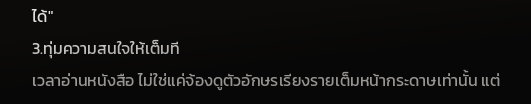ได้"
3.ทุ่มความสนใจให้เต็มที
เวลาอ่านหนังสือ ไม่ใช่แค่จ้องดูตัวอักษรเรียงรายเต็มหน้ากระดาษเท่านั้น แต่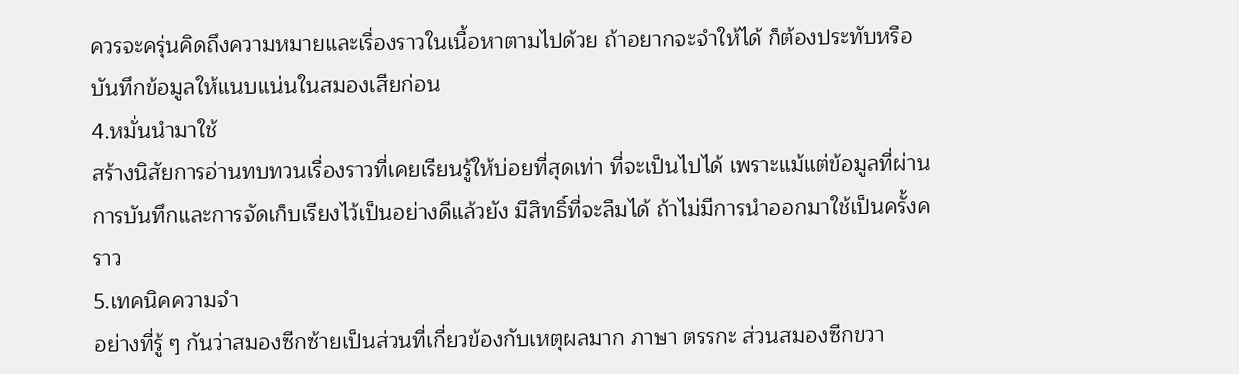ควรจะครุ่นคิดถึงความหมายและเรื่องราวในเนื้อหาตามไปด้วย ถ้าอยากจะจำให้ได้ ก็ต้องประทับหรือบันทึกข้อมูลให้แนบแน่นในสมองเสียก่อน
4.หมั่นนำมาใช้
สร้างนิสัยการอ่านทบทวนเรื่องราวที่เคยเรียนรู้ให้บ่อยที่สุดเท่า ที่จะเป็นไปได้ เพราะแม้แต่ข้อมูลที่ผ่านการบันทึกและการจัดเก็บเรียงไว้เป็นอย่างดีแล้วยัง มีสิทธิ์ที่จะลืมได้ ถ้าไม่มีการนำออกมาใช้เป็นครั้งคราว
5.เทคนิคความจำ
อย่างที่รู้ ๆ กันว่าสมองซีกซ้ายเป็นส่วนที่เกี่ยวข้องกับเหตุผลมาก ภาษา ตรรกะ ส่วนสมองซีกขวา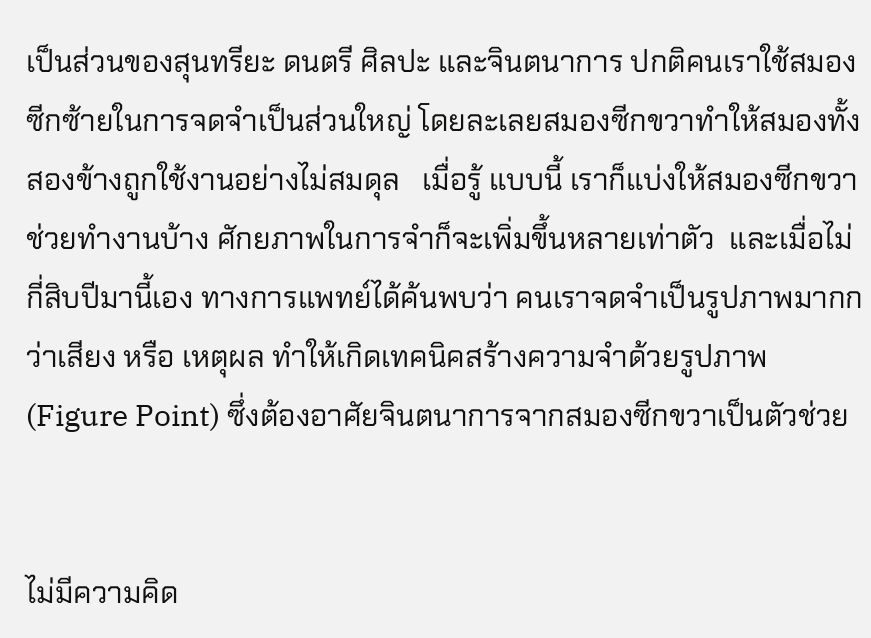เป็นส่วนของสุนทรียะ ดนตรี ศิลปะ และจินตนาการ ปกติคนเราใช้สมองซีกซ้ายในการจดจำเป็นส่วนใหญ่ โดยละเลยสมองซีกขวาทำให้สมองทั้งสองข้างถูกใช้งานอย่างไม่สมดุล   เมื่อรู้ แบบนี้ เราก็แบ่งให้สมองซีกขวาช่วยทำงานบ้าง ศักยภาพในการจำก็จะเพิ่มขึ้นหลายเท่าตัว  และเมื่อไม่กี่สิบปีมานี้เอง ทางการแพทย์ได้ค้นพบว่า คนเราจดจำเป็นรูปภาพมากกว่าเสียง หรือ เหตุผล ทำให้เกิดเทคนิคสร้างความจำด้วยรูปภาพ (Figure Point) ซึ่งต้องอาศัยจินตนาการจากสมองซีกขวาเป็นตัวช่วย


ไม่มีความคิด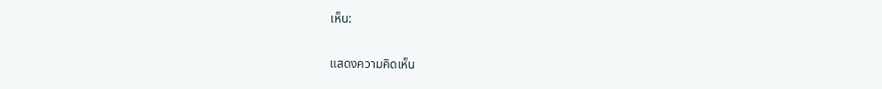เห็น:

แสดงความคิดเห็น